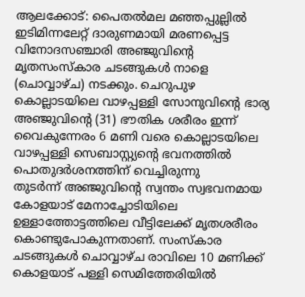ആലക്കോട്: പൈതൽമല മഞ്ഞപ്പുല്ലിൽ ഇടിമിന്നലേറ്റ് ദാരുണമായി മരണപ്പെട്ട വിനോദസഞ്ചാരി അഞ്ജുവിന്റെ മൃതസംസ്കാര ചടങ്ങുകൾ നാളെ (ചൊവ്വാഴ്ച) നടക്കും. ചെറുപുഴ കൊല്ലാടയിലെ വാഴപ്പള്ളി സോനുവിന്റെ ഭാര്യ അഞ്ജുവിന്റെ (31) ഭൗതിക ശരീരം ഇന്ന് വൈകുന്നേരം 6 മണി വരെ കൊല്ലാടയിലെ വാഴപ്പള്ളി സെബാസ്റ്റ്യന്റെ ഭവനത്തിൽ പൊതുദർശനത്തിന് വെച്ചിരുന്നു
തുടർന്ന് അഞ്ജുവിന്റെ സ്വന്തം സ്വഭവനമായ കോളയാട് മേനാച്ചോടിയിലെ ഉള്ളാത്തോട്ടത്തിലെ വീട്ടിലേക്ക് മൃതശരീരം കൊണ്ടുപോകുന്നതാണ്. സംസ്കാര ചടങ്ങുകൾ ചൊവ്വാഴ്ച രാവിലെ 10 മണിക്ക് കൊളയാട് പള്ളി സെമിത്തേരിയിൽ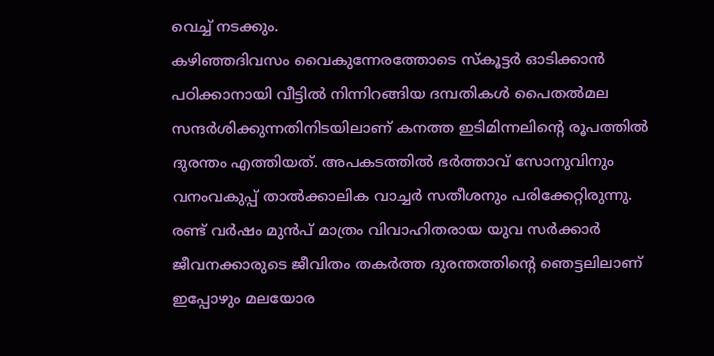വെച്ച് നടക്കും.
കഴിഞ്ഞദിവസം വൈകുന്നേരത്തോടെ സ്കൂട്ടർ ഓടിക്കാൻ പഠിക്കാനായി വീട്ടിൽ നിന്നിറങ്ങിയ ദമ്പതികൾ പൈതൽമല സന്ദർശിക്കുന്നതിനിടയിലാണ് കനത്ത ഇടിമിന്നലിന്റെ രൂപത്തിൽ ദുരന്തം എത്തിയത്. അപകടത്തിൽ ഭർത്താവ് സോനുവിനും വനംവകുപ്പ് താൽക്കാലിക വാച്ചർ സതീശനും പരിക്കേറ്റിരുന്നു. രണ്ട് വർഷം മുൻപ് മാത്രം വിവാഹിതരായ യുവ സർക്കാർ ജീവനക്കാരുടെ ജീവിതം തകർത്ത ദുരന്തത്തിന്റെ ഞെട്ടലിലാണ് ഇപ്പോഴും മലയോര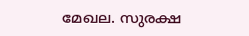മേഖല. സുരക്ഷ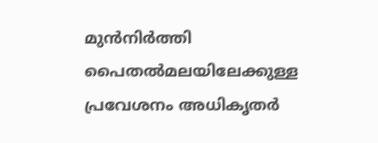മുൻനിർത്തി പൈതൽമലയിലേക്കുള്ള പ്രവേശനം അധികൃതർ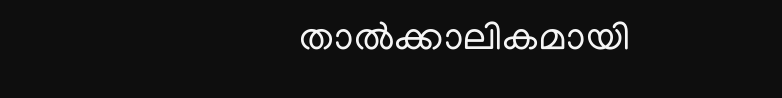താൽക്കാലികമായി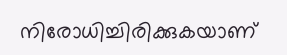നിരോധിച്ചിരിക്കുകയാണ്